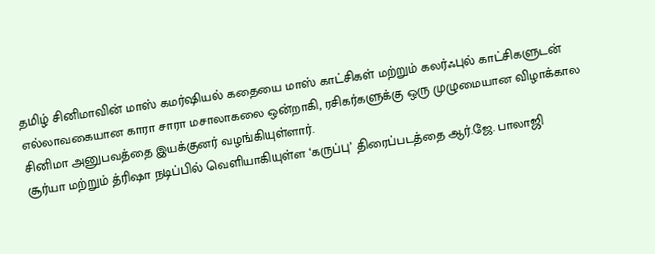தமிழ் சினிமாவின் மாஸ் கமர்ஷியல் கதையை மாஸ் காட்சிகள் மற்றும் கலர்ஃபுல் காட்சிகளுடன் எல்லாவகையான காரா சாரா மசாலாகலை ஒன்றாகி, ரசிகர்களுக்கு ஒரு முழுமையான விழாக்கால சினிமா அனுபவத்தை இயக்குனர் வழங்கியுள்ளார்.
சூர்யா மற்றும் த்ரிஷா நடிப்பில் வெளியாகியுள்ள ‘கருப்பு’ திரைப்படத்தை ஆர்.ஜே. பாலாஜி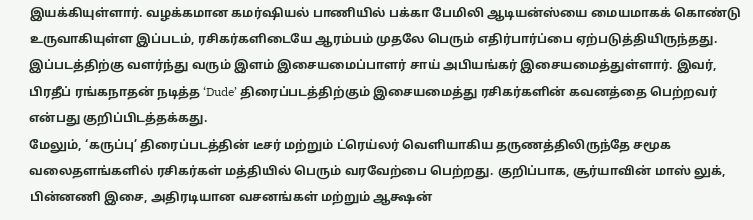இயக்கியுள்ளார். வழக்கமான கமர்ஷியல் பாணியில் பக்கா பேமிலி ஆடியன்ஸ்யை மையமாகக் கொண்டு உருவாகியுள்ள இப்படம், ரசிகர்களிடையே ஆரம்பம் முதலே பெரும் எதிர்பார்ப்பை ஏற்படுத்தியிருந்தது. இப்படத்திற்கு வளர்ந்து வரும் இளம் இசையமைப்பாளர் சாய் அபியங்கர் இசையமைத்துள்ளார். இவர், பிரதீப் ரங்கநாதன் நடித்த ‘Dude’ திரைப்படத்திற்கும் இசையமைத்து ரசிகர்களின் கவனத்தை பெற்றவர் என்பது குறிப்பிடத்தக்கது.
மேலும், ‘கருப்பு’ திரைப்படத்தின் டீசர் மற்றும் ட்ரெய்லர் வெளியாகிய தருணத்திலிருந்தே சமூக வலைதளங்களில் ரசிகர்கள் மத்தியில் பெரும் வரவேற்பை பெற்றது. குறிப்பாக, சூர்யாவின் மாஸ் லுக், பின்னணி இசை, அதிரடியான வசனங்கள் மற்றும் ஆக்ஷன்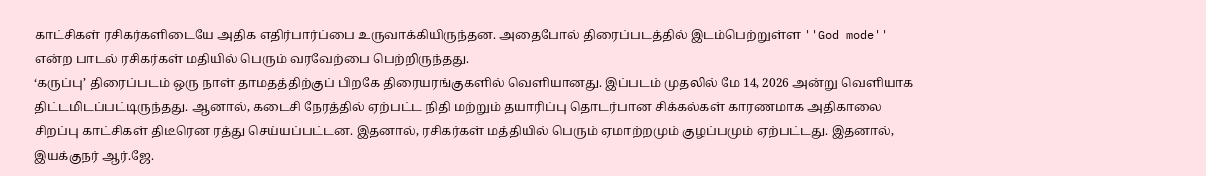காட்சிகள் ரசிகர்களிடையே அதிக எதிர்பார்ப்பை உருவாக்கியிருந்தன. அதைபோல் திரைப்படத்தில் இடம்பெற்றுள்ள ''God mode'' என்ற பாடல் ரசிகர்கள் மதியில் பெரும் வரவேற்பை பெற்றிருந்தது.
‘கருப்பு’ திரைப்படம் ஒரு நாள் தாமதத்திற்குப் பிறகே திரையரங்குகளில் வெளியானது. இப்படம் முதலில் மே 14, 2026 அன்று வெளியாக திட்டமிடப்பட்டிருந்தது. ஆனால், கடைசி நேரத்தில் ஏற்பட்ட நிதி மற்றும் தயாரிப்பு தொடர்பான சிக்கல்கள் காரணமாக அதிகாலை சிறப்பு காட்சிகள் திடீரென ரத்து செய்யப்பட்டன. இதனால், ரசிகர்கள் மத்தியில் பெரும் ஏமாற்றமும் குழப்பமும் ஏற்பட்டது. இதனால், இயக்குநர் ஆர்.ஜே.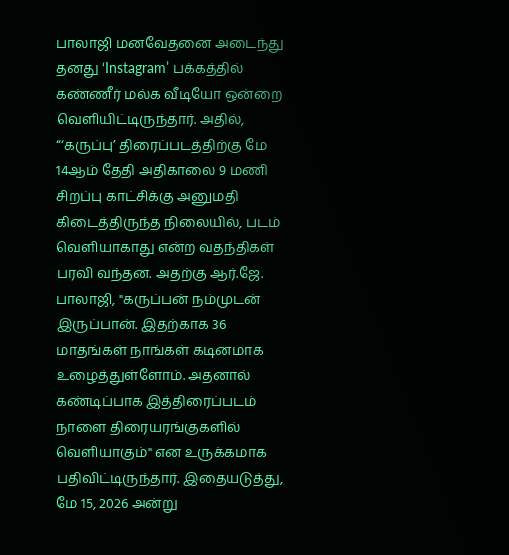பாலாஜி மனவேதனை அடைந்து தனது ‘Instagram’ பக்கத்தில் கண்ணீர் மல்க வீடியோ ஒன்றை வெளியிட்டிருந்தார். அதில், “‘கருப்பு’ திரைப்படத்திற்கு மே 14ஆம் தேதி அதிகாலை 9 மணி சிறப்பு காட்சிக்கு அனுமதி கிடைத்திருந்த நிலையில், படம் வெளியாகாது என்ற வதந்திகள் பரவி வந்தன. அதற்கு ஆர்.ஜே. பாலாஜி, "கருப்பன் நம்முடன் இருப்பான். இதற்காக 36 மாதங்கள் நாங்கள் கடினமாக உழைத்துள்ளோம். அதனால் கண்டிப்பாக இத்திரைப்படம் நாளை திரையரங்குகளில் வெளியாகும்" என உருக்கமாக பதிவிட்டிருந்தார். இதையடுத்து, மே 15, 2026 அன்று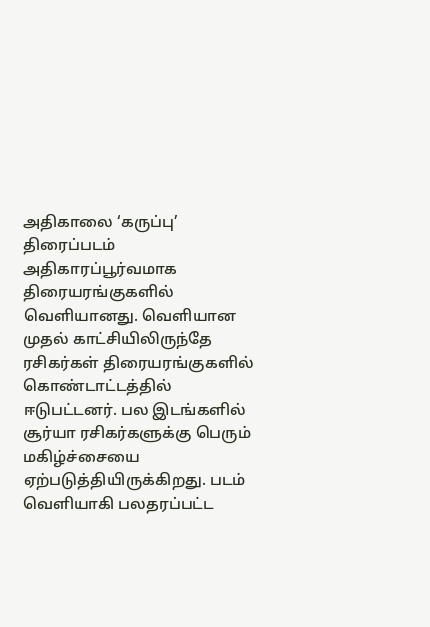அதிகாலை ‘கருப்பு’ திரைப்படம் அதிகாரப்பூர்வமாக திரையரங்குகளில் வெளியானது. வெளியான முதல் காட்சியிலிருந்தே ரசிகர்கள் திரையரங்குகளில் கொண்டாட்டத்தில் ஈடுபட்டனர். பல இடங்களில் சூர்யா ரசிகர்களுக்கு பெரும் மகிழ்ச்சையை ஏற்படுத்தியிருக்கிறது. படம் வெளியாகி பலதரப்பட்ட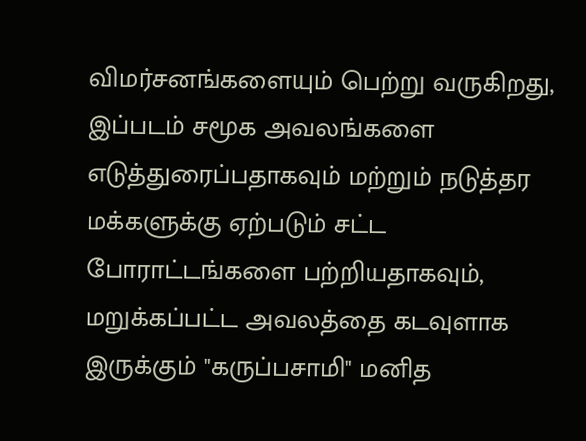விமர்சனங்களையும் பெற்று வருகிறது, இப்படம் சமூக அவலங்களை எடுத்துரைப்பதாகவும் மற்றும் நடுத்தர மக்களுக்கு ஏற்படும் சட்ட போராட்டங்களை பற்றியதாகவும், மறுக்கப்பட்ட அவலத்தை கடவுளாக இருக்கும் "கருப்பசாமி" மனித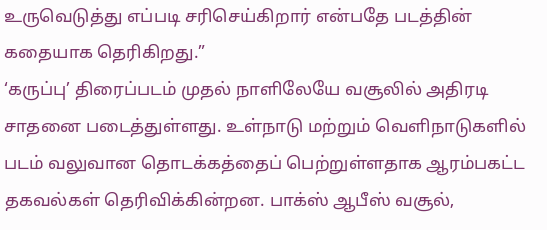உருவெடுத்து எப்படி சரிசெய்கிறார் என்பதே படத்தின் கதையாக தெரிகிறது.”
‘கருப்பு’ திரைப்படம் முதல் நாளிலேயே வசூலில் அதிரடி சாதனை படைத்துள்ளது. உள்நாடு மற்றும் வெளிநாடுகளில் படம் வலுவான தொடக்கத்தைப் பெற்றுள்ளதாக ஆரம்பகட்ட தகவல்கள் தெரிவிக்கின்றன. பாக்ஸ் ஆபீஸ் வசூல்,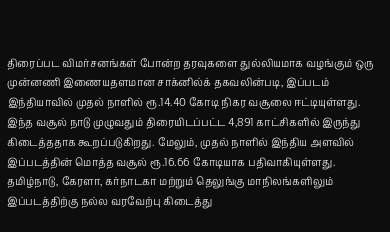திரைப்பட விமர்சனங்கள் போன்ற தரவுகளை துல்லியமாக வழங்கும் ஒரு முன்னணி இணையதளமான சாக்னில்க் தகவலின்படி, இப்படம் இந்தியாவில் முதல் நாளில் ரூ.14.40 கோடி நிகர வசூலை ஈட்டியுள்ளது. இந்த வசூல் நாடு முழுவதும் திரையிடப்பட்ட 4,891 காட்சிகளில் இருந்து கிடைத்ததாக கூறப்படுகிறது. மேலும், முதல் நாளில் இந்திய அளவில் இப்படத்தின் மொத்த வசூல் ரூ.16.66 கோடியாக பதிவாகியுள்ளது.
தமிழ்நாடு, கேரளா, கர்நாடகா மற்றும் தெலுங்கு மாநிலங்களிலும் இப்படத்திற்கு நல்ல வரவேற்பு கிடைத்து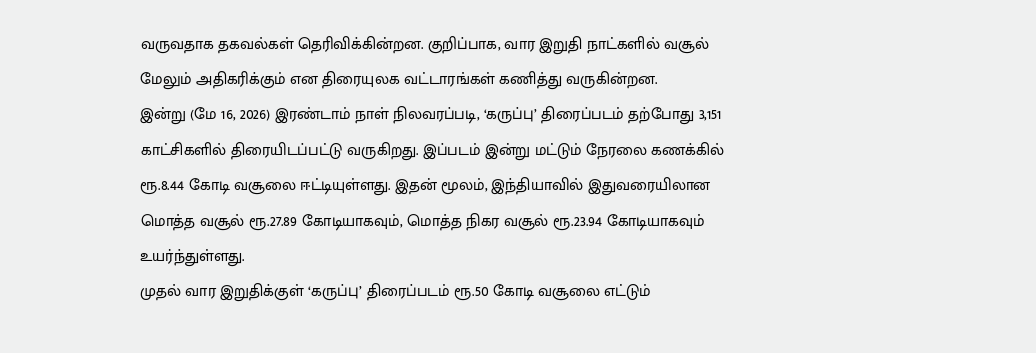வருவதாக தகவல்கள் தெரிவிக்கின்றன. குறிப்பாக, வார இறுதி நாட்களில் வசூல் மேலும் அதிகரிக்கும் என திரையுலக வட்டாரங்கள் கணித்து வருகின்றன.
இன்று (மே 16, 2026) இரண்டாம் நாள் நிலவரப்படி, ‘கருப்பு’ திரைப்படம் தற்போது 3,151 காட்சிகளில் திரையிடப்பட்டு வருகிறது. இப்படம் இன்று மட்டும் நேரலை கணக்கில் ரூ.8.44 கோடி வசூலை ஈட்டியுள்ளது. இதன் மூலம், இந்தியாவில் இதுவரையிலான மொத்த வசூல் ரூ.27.89 கோடியாகவும், மொத்த நிகர வசூல் ரூ.23.94 கோடியாகவும் உயர்ந்துள்ளது.
முதல் வார இறுதிக்குள் ‘கருப்பு’ திரைப்படம் ரூ.50 கோடி வசூலை எட்டும்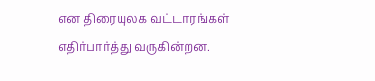என திரையுலக வட்டாரங்கள் எதிர்பார்த்து வருகின்றன.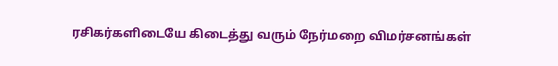ரசிகர்களிடையே கிடைத்து வரும் நேர்மறை விமர்சனங்கள்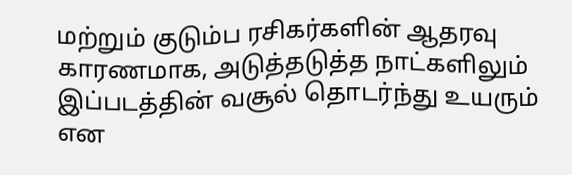மற்றும் குடும்ப ரசிகர்களின் ஆதரவு காரணமாக, அடுத்தடுத்த நாட்களிலும் இப்படத்தின் வசூல் தொடர்ந்து உயரும் என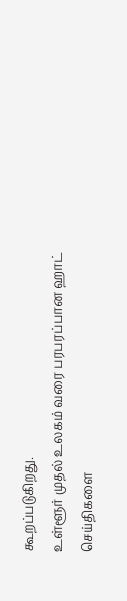கூறப்படுகிறது.
உள்ளூர் முதல் உலகம் வரை பரபரப்பான ஹாட் செய்திகளை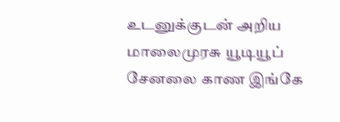உடனுக்குடன் அறிய மாலைமுரசு யூடியூப் சேனலை காண இங்கே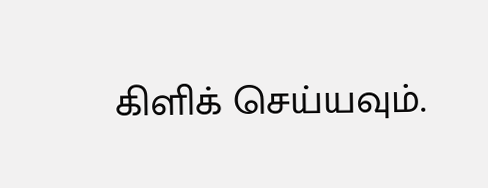கிளிக் செய்யவும்.